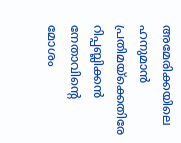അമേരിക്കയിലെ ഹനുമാന്‍ പ്രതിമയ്‌ക്കെതിരേ റിപ്പബ്ലിക്കന്‍ നേതാവിന്റെ മോശം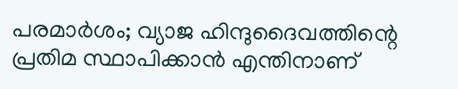പരമാര്‍ശം; വ്യാജ ഹിന്ദുദൈവത്തിന്റെ പ്രതിമ സ്ഥാപിക്കാന്‍ എന്തിനാണ്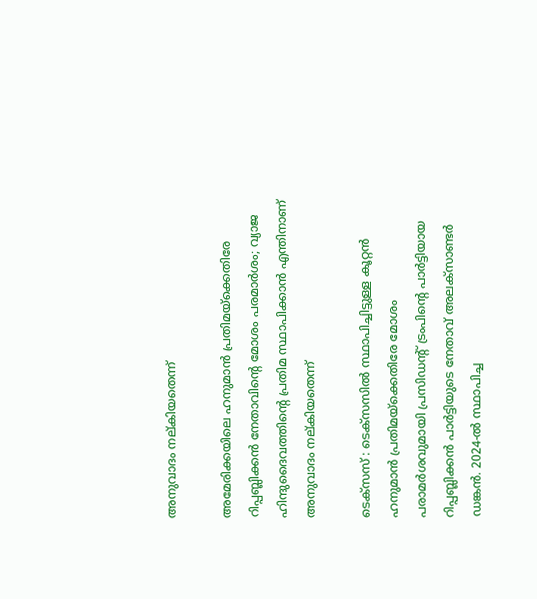അനുവാദം നല്കിയതെന്ന്

അമേരിക്കയിലെ ഹനുമാന്‍ പ്രതിമയ്‌ക്കെതിരേ റിപ്പബ്ലിക്കന്‍ നേതാവിന്റെ മോശം പരമാര്‍ശം; വ്യാജ ഹിന്ദുദൈവത്തിന്റെ പ്രതിമ സ്ഥാപിക്കാന്‍ എന്തിനാണ് അനുവാദം നല്കിയതെന്ന്

ടെക്‌സസ് : ടെക്‌സസില്‍ സ്ഥാപിച്ചിട്ടുള്ള കൂറ്റന്‍ ഹനുമാന്‍ പ്രതിമയ്‌ക്കെതിരേ മോശം പരാമര്‍ശവുമായി പ്രസിഡന്റ് ട്രംപിന്റെ പാര്‍ട്ടിയായ റിപ്പബ്ലിക്കന്‍ പാര്‍ട്ടിയുടെ നേതാവ് അലക്‌സാണ്ടര്‍ ഡങ്കന്‍. 2024-ല്‍ സ്ഥാപിച്ച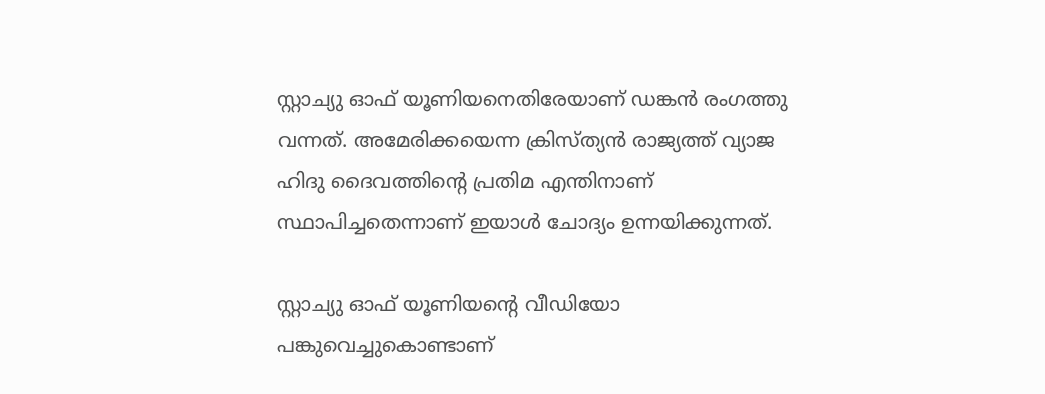സ്റ്റാച്യു ഓഫ് യൂണിയനെതിരേയാണ് ഡങ്കന്‍ രംഗത്തു വന്നത്. അമേരിക്കയെന്ന ക്രിസ്ത്യന്‍ രാജ്യത്ത് വ്യാജ ഹിദു ദൈവത്തിന്റെ പ്രതിമ എന്തിനാണ് സ്ഥാപിച്ചതെന്നാണ് ഇയാള്‍ ചോദ്യം ഉന്നയിക്കുന്നത്.

സ്റ്റാച്യു ഓഫ് യൂണിയന്റെ വീഡിയോ പങ്കുവെച്ചുകൊണ്ടാണ്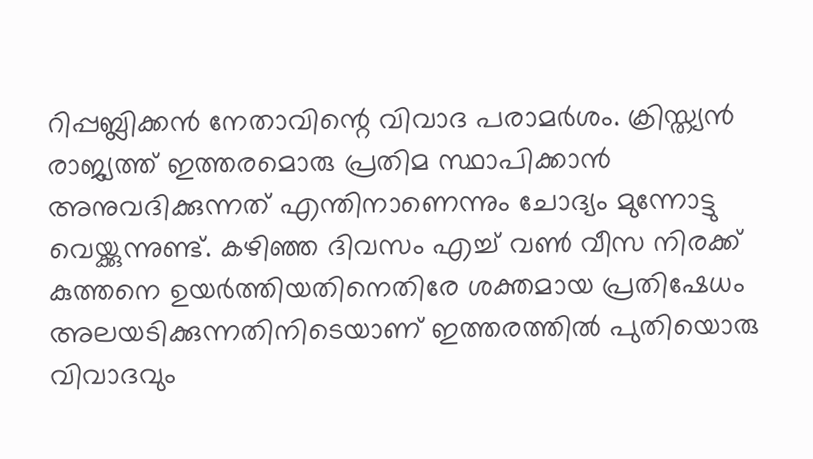റിപ്പബ്ലിക്കന്‍ നേതാവിന്റെ വിവാദ പരാമര്‍ശം. ക്രിസ്ത്യന്‍ രാജ്യത്ത് ഇത്തരമൊരു പ്രതിമ സ്ഥാപിക്കാന്‍ അനുവദിക്കുന്നത് എന്തിനാണെന്നും ചോദ്യം മുന്നോട്ടു വെയ്ക്കുന്നുണ്ട്. കഴിഞ്ഞ ദിവസം എച്ച് വണ്‍ വീസ നിരക്ക് കുത്തനെ ഉയര്‍ത്തിയതിനെതിരേ ശക്തമായ പ്രതിഷേധം അലയടിക്കുന്നതിനിടെയാണ് ഇത്തരത്തില്‍ പുതിയൊരു വിവാദവും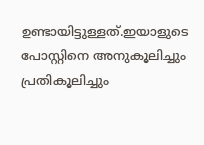ഉണ്ടായിട്ടുള്ളത്.ഇയാളുടെ പോസ്റ്റിനെ അനുകൂലിച്ചും പ്രതികൂലിച്ചും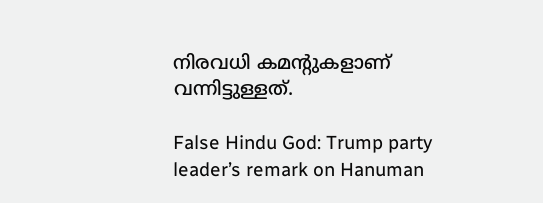നിരവധി കമന്റുകളാണ് വന്നിട്ടുള്ളത്.

False Hindu God: Trump party leader’s remark on Hanuman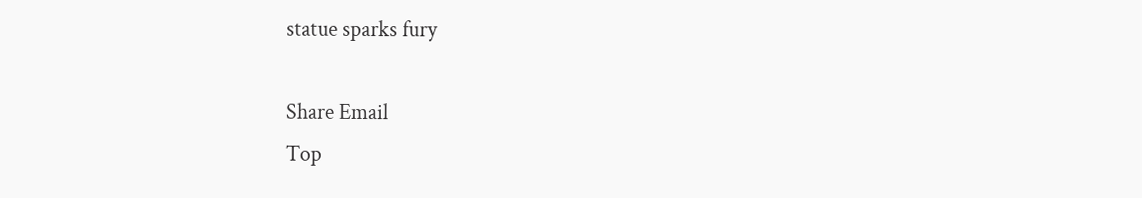statue sparks fury

Share Email
Top